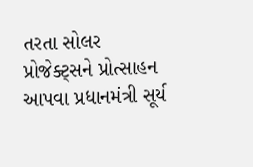તરતા સોલર પ્રોજેક્ટ્સને પ્રોત્સાહન આપવા પ્રધાનમંત્રી સૂર્ય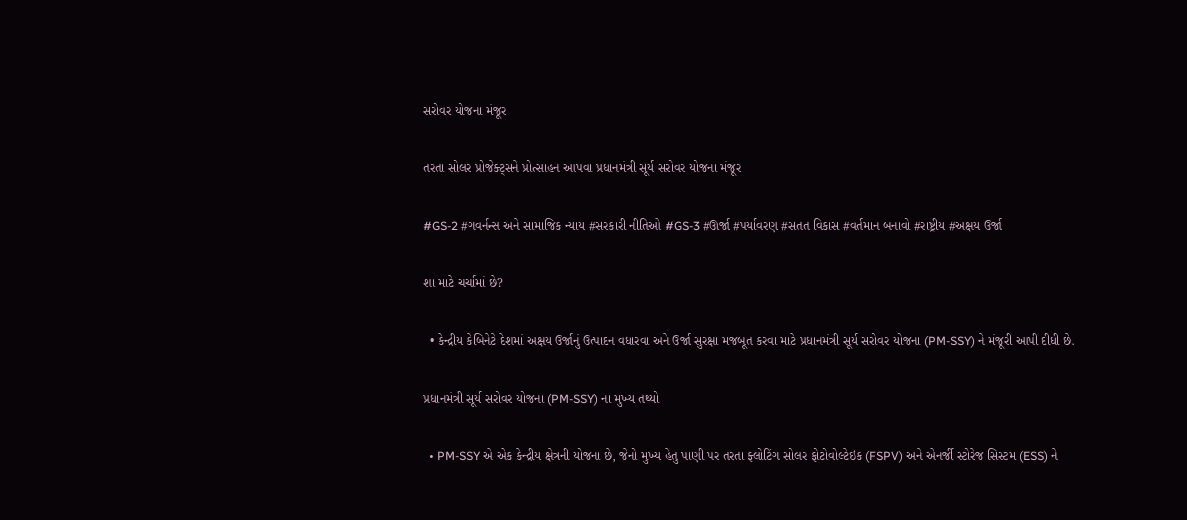સરોવર યોજના મંજૂર

તરતા સોલર પ્રોજેક્ટ્સને પ્રોત્સાહન આપવા પ્રધાનમંત્રી સૂર્ય સરોવર યોજના મંજૂર

#GS-2 #ગવર્નન્સ અને સામાજિક ન્યાય #સરકારી નીતિઓ #GS-3 #ઊર્જા #પર્યાવરણ #સતત વિકાસ #વર્તમાન બનાવો #રાષ્ટ્રીય #અક્ષય ઉર્જા

શા માટે ચર્ચામાં છે?

  • કેન્દ્રીય કેબિનેટે દેશમાં અક્ષય ઉર્જાનું ઉત્પાદન વધારવા અને ઉર્જા સુરક્ષા મજબૂત કરવા માટે પ્રધાનમંત્રી સૂર્ય સરોવર યોજના (PM-SSY) ને મંજૂરી આપી દીધી છે.

પ્રધાનમંત્રી સૂર્ય સરોવર યોજના (PM-SSY) ના મુખ્ય તથ્યો

  • PM-SSY એ એક કેન્દ્રીય ક્ષેત્રની યોજના છે, જેનો મુખ્ય હેતુ પાણી પર તરતા ફ્લોટિંગ સોલર ફોટોવોલ્ટેઇક (FSPV) અને એનર્જી સ્ટોરેજ સિસ્ટમ (ESS) ને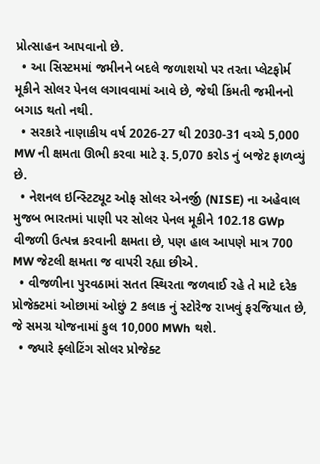પ્રોત્સાહન આપવાનો છે.
  • આ સિસ્ટમમાં જમીનને બદલે જળાશયો પર તરતા પ્લેટફોર્મ મૂકીને સોલર પેનલ લગાવવામાં આવે છે, જેથી કિંમતી જમીનનો બગાડ થતો નથી.
  • સરકારે નાણાકીય વર્ષ 2026-27 થી 2030-31 વચ્ચે 5,000 MW ની ક્ષમતા ઊભી કરવા માટે રૂ. 5,070 કરોડ નું બજેટ ફાળવ્યું છે.
  • નેશનલ ઇન્સ્ટિટ્યૂટ ઓફ સોલર એનર્જી (NISE) ના અહેવાલ મુજબ ભારતમાં પાણી પર સોલર પેનલ મૂકીને 102.18 GWp વીજળી ઉત્પન્ન કરવાની ક્ષમતા છે, પણ હાલ આપણે માત્ર 700 MW જેટલી ક્ષમતા જ વાપરી રહ્યા છીએ.
  • વીજળીના પુરવઠામાં સતત સ્થિરતા જળવાઈ રહે તે માટે દરેક પ્રોજેક્ટમાં ઓછામાં ઓછું 2 કલાક નું સ્ટોરેજ રાખવું ફરજિયાત છે, જે સમગ્ર યોજનામાં કુલ 10,000 MWh થશે.
  • જ્યારે ફ્લોટિંગ સોલર પ્રોજેક્ટ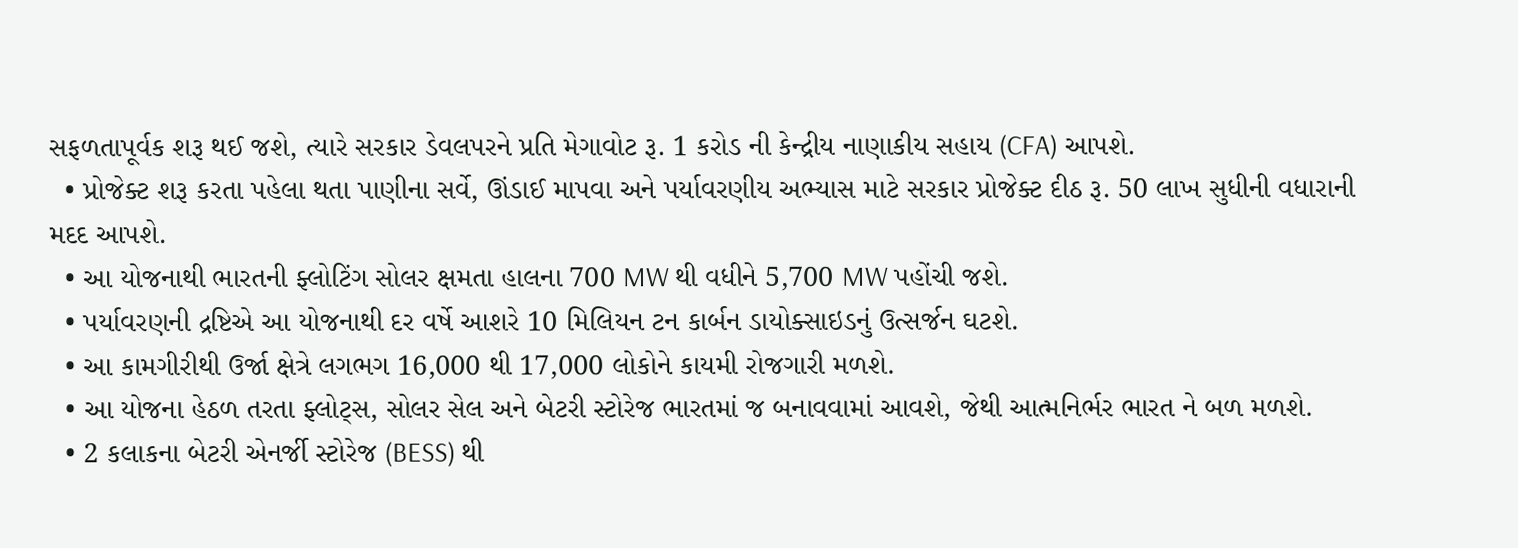સફળતાપૂર્વક શરૂ થઈ જશે, ત્યારે સરકાર ડેવલપરને પ્રતિ મેગાવોટ રૂ. 1 કરોડ ની કેન્દ્રીય નાણાકીય સહાય (CFA) આપશે.
  • પ્રોજેક્ટ શરૂ કરતા પહેલા થતા પાણીના સર્વે, ઊંડાઈ માપવા અને પર્યાવરણીય અભ્યાસ માટે સરકાર પ્રોજેક્ટ દીઠ રૂ. 50 લાખ સુધીની વધારાની મદદ આપશે.
  • આ યોજનાથી ભારતની ફ્લોટિંગ સોલર ક્ષમતા હાલના 700 MW થી વધીને 5,700 MW પહોંચી જશે.
  • પર્યાવરણની દ્રષ્ટિએ આ યોજનાથી દર વર્ષે આશરે 10 મિલિયન ટન કાર્બન ડાયોક્સાઇડનું ઉત્સર્જન ઘટશે.
  • આ કામગીરીથી ઉર્જા ક્ષેત્રે લગભગ 16,000 થી 17,000 લોકોને કાયમી રોજગારી મળશે.
  • આ યોજના હેઠળ તરતા ફ્લોટ્સ, સોલર સેલ અને બેટરી સ્ટોરેજ ભારતમાં જ બનાવવામાં આવશે, જેથી આત્મનિર્ભર ભારત ને બળ મળશે.
  • 2 કલાકના બેટરી એનર્જી સ્ટોરેજ (BESS) થી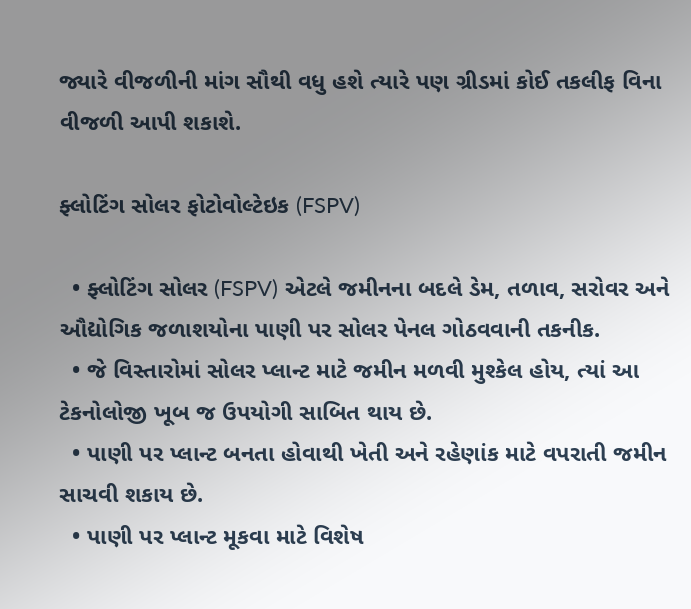જ્યારે વીજળીની માંગ સૌથી વધુ હશે ત્યારે પણ ગ્રીડમાં કોઈ તકલીફ વિના વીજળી આપી શકાશે.

ફ્લોટિંગ સોલર ફોટોવોલ્ટેઇક (FSPV)

  • ફ્લોટિંગ સોલર (FSPV) એટલે જમીનના બદલે ડેમ, તળાવ, સરોવર અને ઔદ્યોગિક જળાશયોના પાણી પર સોલર પેનલ ગોઠવવાની તકનીક.
  • જે વિસ્તારોમાં સોલર પ્લાન્ટ માટે જમીન મળવી મુશ્કેલ હોય, ત્યાં આ ટેકનોલોજી ખૂબ જ ઉપયોગી સાબિત થાય છે.
  • પાણી પર પ્લાન્ટ બનતા હોવાથી ખેતી અને રહેણાંક માટે વપરાતી જમીન સાચવી શકાય છે.
  • પાણી પર પ્લાન્ટ મૂકવા માટે વિશેષ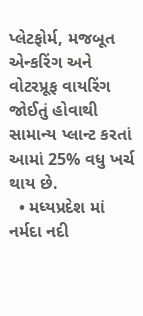પ્લેટફોર્મ, મજબૂત એન્કરિંગ અને વોટરપ્રૂફ વાયરિંગ જોઈતું હોવાથી સામાન્ય પ્લાન્ટ કરતાં આમાં 25% વધુ ખર્ચ થાય છે.
  • મધ્યપ્રદેશ માં નર્મદા નદી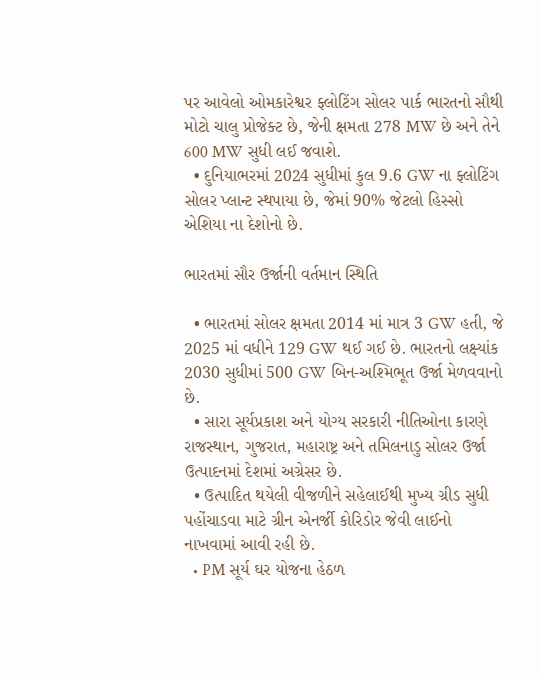પર આવેલો ઓમકારેશ્વર ફ્લોટિંગ સોલર પાર્ક ભારતનો સૌથી મોટો ચાલુ પ્રોજેક્ટ છે, જેની ક્ષમતા 278 MW છે અને તેને 600 MW સુધી લઈ જવાશે.
  • દુનિયાભરમાં 2024 સુધીમાં કુલ 9.6 GW ના ફ્લોટિંગ સોલર પ્લાન્ટ સ્થપાયા છે, જેમાં 90% જેટલો હિસ્સો એશિયા ના દેશોનો છે.

ભારતમાં સૌર ઉર્જાની વર્તમાન સ્થિતિ

  • ભારતમાં સોલર ક્ષમતા 2014 માં માત્ર 3 GW હતી, જે 2025 માં વધીને 129 GW થઈ ગઈ છે. ભારતનો લક્ષ્યાંક 2030 સુધીમાં 500 GW બિન-અશ્મિભૂત ઉર્જા મેળવવાનો છે.
  • સારા સૂર્યપ્રકાશ અને યોગ્ય સરકારી નીતિઓના કારણે રાજસ્થાન, ગુજરાત, મહારાષ્ટ્ર અને તમિલનાડુ સોલર ઉર્જા ઉત્પાદનમાં દેશમાં અગ્રેસર છે.
  • ઉત્પાદિત થયેલી વીજળીને સહેલાઈથી મુખ્ય ગ્રીડ સુધી પહોંચાડવા માટે ગ્રીન એનર્જી કોરિડોર જેવી લાઈનો નાખવામાં આવી રહી છે.
  • PM સૂર્ય ઘર યોજના હેઠળ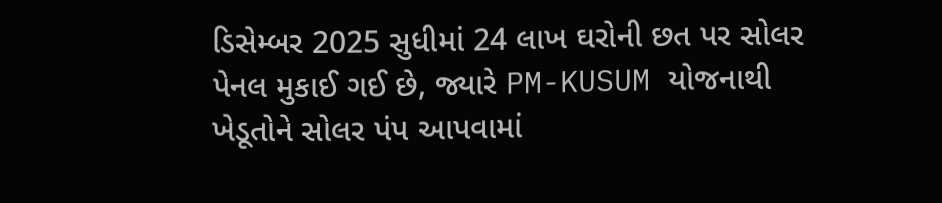ડિસેમ્બર 2025 સુધીમાં 24 લાખ ઘરોની છત પર સોલર પેનલ મુકાઈ ગઈ છે, જ્યારે PM-KUSUM યોજનાથી ખેડૂતોને સોલર પંપ આપવામાં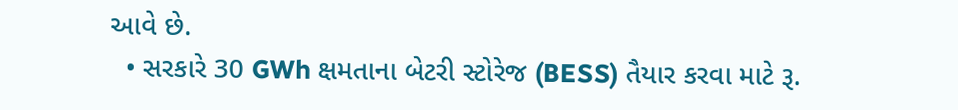આવે છે.
  • સરકારે 30 GWh ક્ષમતાના બેટરી સ્ટોરેજ (BESS) તૈયાર કરવા માટે રૂ.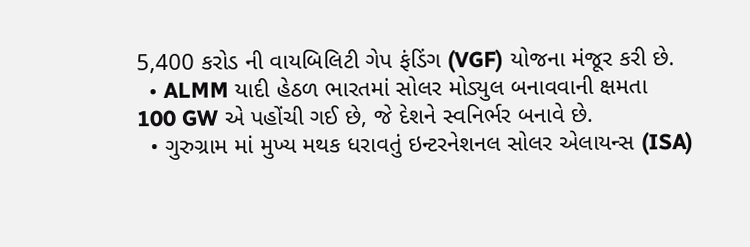5,400 કરોડ ની વાયબિલિટી ગેપ ફંડિંગ (VGF) યોજના મંજૂર કરી છે.
  • ALMM યાદી હેઠળ ભારતમાં સોલર મોડ્યુલ બનાવવાની ક્ષમતા 100 GW એ પહોંચી ગઈ છે, જે દેશને સ્વનિર્ભર બનાવે છે.
  • ગુરુગ્રામ માં મુખ્ય મથક ધરાવતું ઇન્ટરનેશનલ સોલર એલાયન્સ (ISA)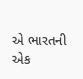એ ભારતની એક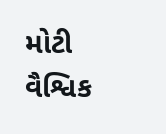મોટી વૈશ્વિક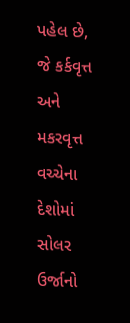પહેલ છે, જે કર્કવૃત્ત અને મકરવૃત્ત વચ્ચેના દેશોમાં સોલર ઉર્જાનો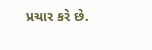પ્રચાર કરે છે.